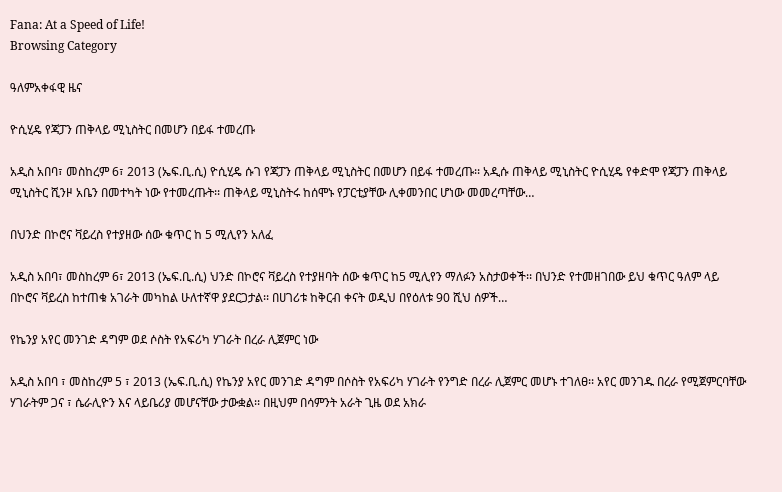Fana: At a Speed of Life!
Browsing Category

ዓለምአቀፋዊ ዜና

ዮሲሂዴ የጃፓን ጠቅላይ ሚኒስትር በመሆን በይፋ ተመረጡ

አዲስ አበባ፣ መስከረም 6፣ 2013 (ኤፍ.ቢ.ሲ) ዮሲሂዴ ሱገ የጃፓን ጠቅላይ ሚኒስትር በመሆን በይፋ ተመረጡ፡፡ አዲሱ ጠቅላይ ሚኒስትር ዮሲሂዴ የቀድሞ የጃፓን ጠቅላይ ሚኒስትር ሺንዞ አቤን በመተካት ነው የተመረጡት፡፡ ጠቅላይ ሚኒስትሩ ከሰሞኑ የፓርቲያቸው ሊቀመንበር ሆነው መመረጣቸው…

በህንድ በኮሮና ቫይረስ የተያዘው ሰው ቁጥር ከ 5 ሚሊየን አለፈ

አዲስ አበባ፣ መስከረም 6፣ 2013 (ኤፍ.ቢ.ሲ) ህንድ በኮሮና ቫይረስ የተያዘባት ሰው ቁጥር ከ5 ሚሊየን ማለፉን አስታወቀች፡፡ በህንድ የተመዘገበው ይህ ቁጥር ዓለም ላይ በኮሮና ቫይረስ ከተጠቁ አገራት መካከል ሁለተኛዋ ያደርጋታል፡፡ በሀገሪቱ ከቅርብ ቀናት ወዲህ በየዕለቱ 90 ሺህ ሰዎች…

የኬንያ አየር መንገድ ዳግም ወደ ሶስት የአፍሪካ ሃገራት በረራ ሊጀምር ነው

አዲስ አበባ ፣ መስከረም 5 ፣ 2013 (ኤፍ.ቢ.ሲ) የኬንያ አየር መንገድ ዳግም በሶስት የአፍሪካ ሃገራት የንግድ በረራ ሊጀምር መሆኑ ተገለፀ፡፡ አየር መንገዱ በረራ የሚጀምርባቸው ሃገራትም ጋና ፣ ሴራሊዮን እና ላይቤሪያ መሆናቸው ታውቋል፡፡ በዚህም በሳምንት አራት ጊዜ ወደ አክራ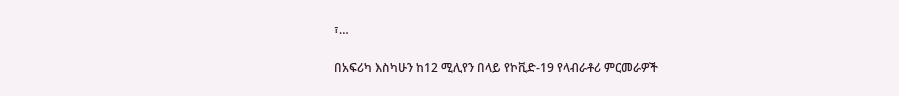፣…

በአፍሪካ እስካሁን ከ12 ሚሊየን በላይ የኮቪድ-19 የላብራቶሪ ምርመራዎች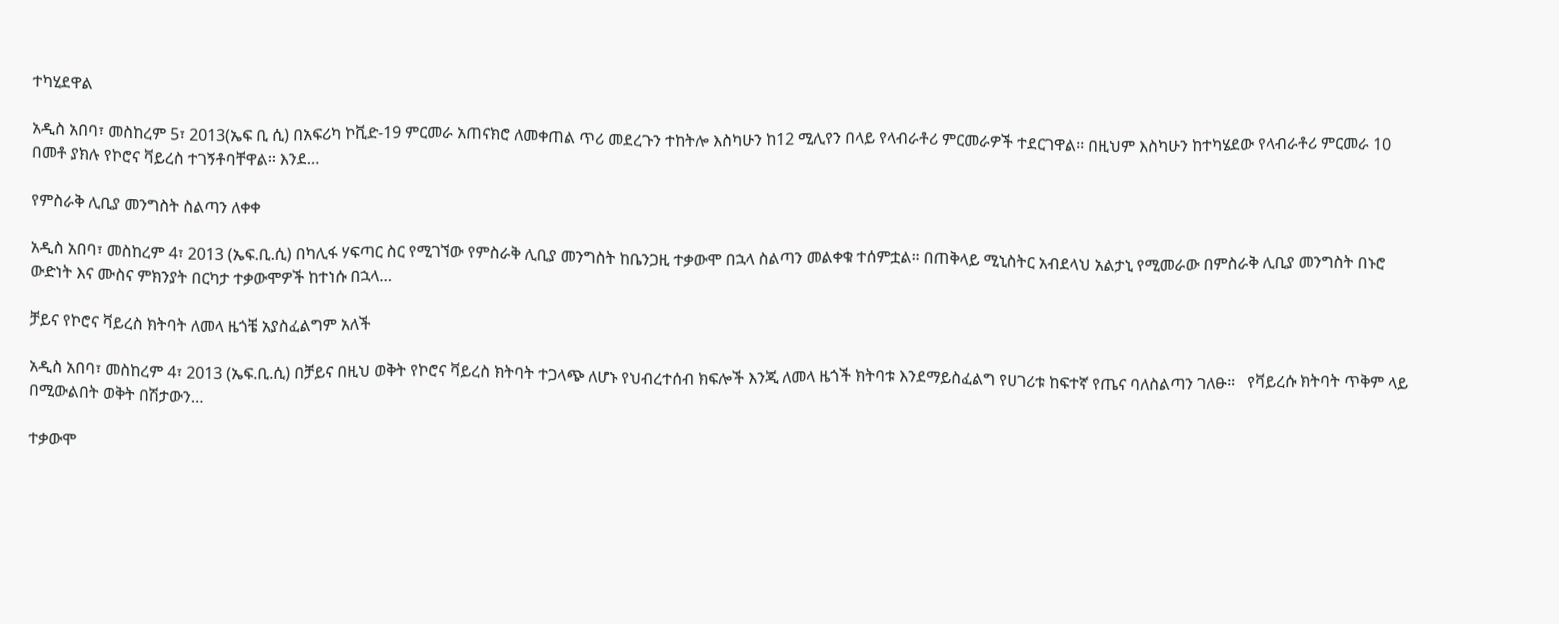ተካሂደዋል

አዲስ አበባ፣ መስከረም 5፣ 2013(ኤፍ ቢ ሲ) በአፍሪካ ኮቪድ-19 ምርመራ አጠናክሮ ለመቀጠል ጥሪ መደረጉን ተከትሎ እስካሁን ከ12 ሚሊየን በላይ የላብራቶሪ ምርመራዎች ተደርገዋል፡፡ በዚህም እስካሁን ከተካሄደው የላብራቶሪ ምርመራ 10 በመቶ ያክሉ የኮሮና ቫይረስ ተገኝቶባቸዋል፡፡ እንደ…

የምስራቅ ሊቢያ መንግስት ስልጣን ለቀቀ

አዲስ አበባ፣ መስከረም 4፣ 2013 (ኤፍ.ቢ.ሲ) በካሊፋ ሃፍጣር ስር የሚገኘው የምስራቅ ሊቢያ መንግስት ከቤንጋዚ ተቃውሞ በኋላ ስልጣን መልቀቁ ተሰምቷል። በጠቅላይ ሚኒስትር አብደላህ አልታኒ የሚመራው በምስራቅ ሊቢያ መንግስት በኑሮ ውድነት እና ሙስና ምክንያት በርካታ ተቃውሞዎች ከተነሱ በኋላ…

ቻይና የኮሮና ቫይረስ ክትባት ለመላ ዜጎቼ አያስፈልግም አለች

አዲስ አበባ፣ መስከረም 4፣ 2013 (ኤፍ.ቢ.ሲ) በቻይና በዚህ ወቅት የኮሮና ቫይረስ ክትባት ተጋላጭ ለሆኑ የህብረተሰብ ክፍሎች እንጂ ለመላ ዜጎች ክትባቱ እንደማይስፈልግ የሀገሪቱ ከፍተኛ የጤና ባለስልጣን ገለፁ።   የቫይረሱ ክትባት ጥቅም ላይ በሚውልበት ወቅት በሽታውን…

ተቃውሞ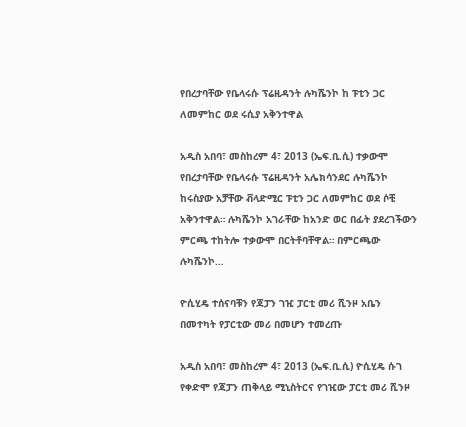የበረታባቸው የቤላሩሱ ፕሬዚዳንት ሉካሼንኮ ከ ፑቲን ጋር ለመምከር ወደ ሩሲያ አቅንተዋል

አዲስ አበባ፣ መስከረም 4፣ 2013 (ኤፍ.ቢ.ሲ) ተቃውሞ የበረታባቸው የቤላሩሱ ፕሬዚዳንት አሌክሳንደር ሉካሼንኮ ከሩስያው አቻቸው ቭላድሚር ፑቲን ጋር ለመምከር ወደ ሶቺ አቅንተዋል። ሉካሼንኮ አገራቸው ከአንድ ወር በፊት ያደረገችውን ምርጫ ተከትሎ ተቃውሞ በርትቶባቸዋል። በምርጫው ሉካሼንኮ…

ዮሲሂዴ ተሰናባቹን የጃፓን ገዢ ፓርቲ መሪ ሺንዞ አቤን በመተካት የፓርቲው መሪ በመሆን ተመረጡ

አዲስ አበባ፣ መስከረም 4፣ 2013 (ኤፍ.ቢ.ሲ) ዮሲሂዴ ሱገ የቀድሞ የጃፓን ጠቅላይ ሚኒስትርና የገዢው ፓርቲ መሪ ሺንዞ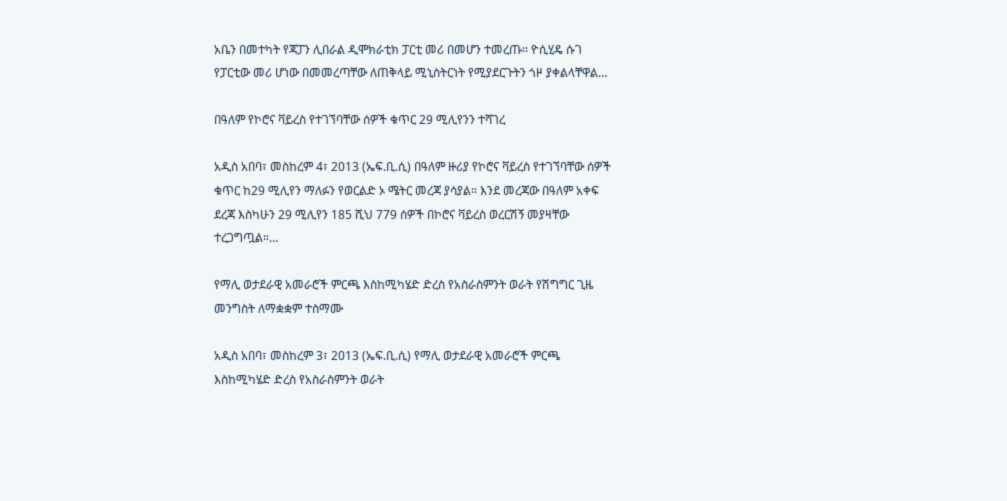አቤን በመተካት የጃፓን ሊበራል ዲሞክራቲክ ፓርቲ መሪ በመሆን ተመረጡ፡፡ ዮሲሂዴ ሱገ የፓርቲው መሪ ሆነው በመመረጣቸው ለጠቅላይ ሚኒስትርነት የሚያደርጉትን ጎዞ ያቀልላቸዋል…

በዓለም የኮሮና ቫይረስ የተገኘባቸው ሰዎች ቁጥር 29 ሚሊየንን ተሻገረ

አዲስ አበባ፣ መስከረም 4፣ 2013 (ኤፍ.ቢ.ሲ) በዓለም ዙሪያ የኮሮና ቫይረስ የተገኘባቸው ሰዎች ቁጥር ከ29 ሚሊየን ማለፉን የወርልድ ኦ ሜትር መረጃ ያሳያል። እንደ መረጃው በዓለም አቀፍ ደረጃ እስካሁን 29 ሚሊየን 185 ሺህ 779 ሰዎች በኮሮና ቫይረስ ወረርሽኝ መያዛቸው ተረጋግጧል።…

የማሊ ወታደራዊ አመራሮች ምርጫ እስከሚካሄድ ድረስ የአስራስምንት ወራት የሽግግር ጊዜ መንግስት ለማቋቋም ተስማሙ

አዲስ አበባ፣ መስከረም 3፣ 2013 (ኤፍ.ቢ.ሲ) የማሊ ወታደራዊ አመራሮች ምርጫ እስከሚካሄድ ድረስ የአስራስምንት ወራት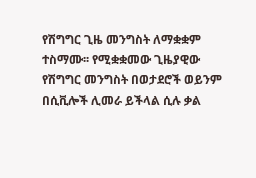የሽግግር ጊዜ መንግስት ለማቋቋም ተስማሙ፡፡ የሚቋቋመው ጊዜያዊው የሽግግር መንግስት በወታደሮች ወይንም በሲቪሎች ሊመራ ይችላል ሲሉ ቃል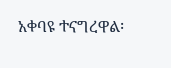አቀባዩ ተናግረዋል፡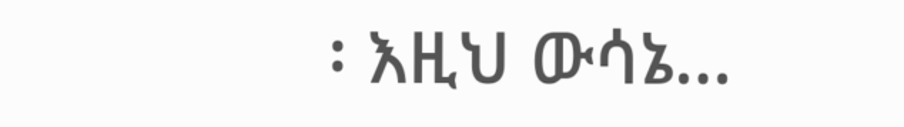፡ እዚህ ውሳኔ…